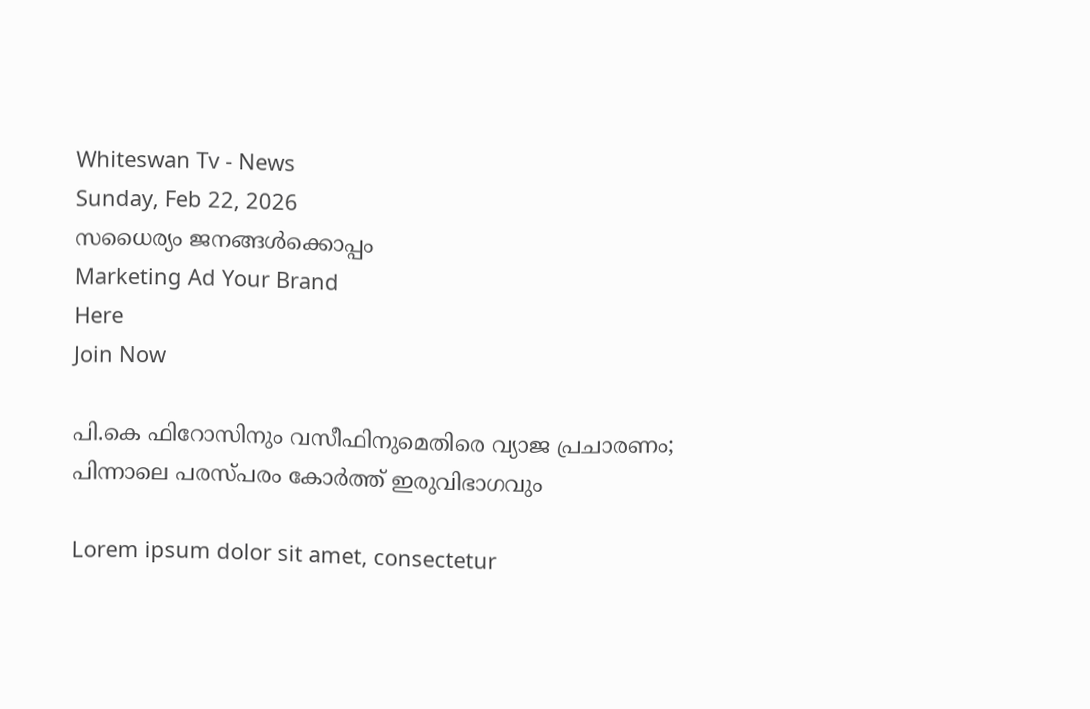Whiteswan Tv - News
Sunday, Feb 22, 2026
സധൈര്യം ജനങ്ങൾക്കൊപ്പം
Marketing Ad Your Brand
Here
Join Now

പി.കെ ഫിറോസിനും വസീഫിനുമെതിരെ വ്യാജ പ്രചാരണം; പിന്നാലെ പരസ്പരം കോർത്ത് ഇരുവിഭാഗവും

Lorem ipsum dolor sit amet, consectetur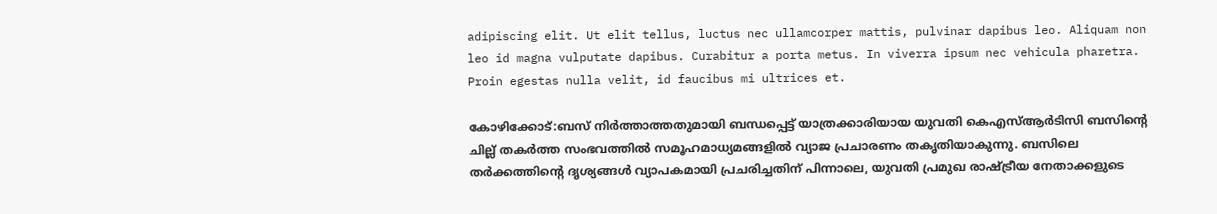adipiscing elit. Ut elit tellus, luctus nec ullamcorper mattis, pulvinar dapibus leo. Aliquam non leo id magna vulputate dapibus. Curabitur a porta metus. In viverra ipsum nec vehicula pharetra. Proin egestas nulla velit, id faucibus mi ultrices et.

കോഴിക്കോട്:ബസ് നിർത്താത്തതുമായി ബന്ധപ്പെട്ട് യാത്രക്കാരിയായ യുവതി കെഎസ്ആർടിസി ബസിന്റെ ചില്ല് തകർത്ത സംഭവത്തിൽ സമൂഹമാധ്യമങ്ങളിൽ വ്യാജ പ്രചാരണം തകൃതിയാകുന്നു. ബസിലെ തർക്കത്തിന്റെ ദൃശ്യങ്ങൾ വ്യാപകമായി പ്രചരിച്ചതിന് പിന്നാലെ, യുവതി പ്രമുഖ രാഷ്ട്രീയ നേതാക്കളുടെ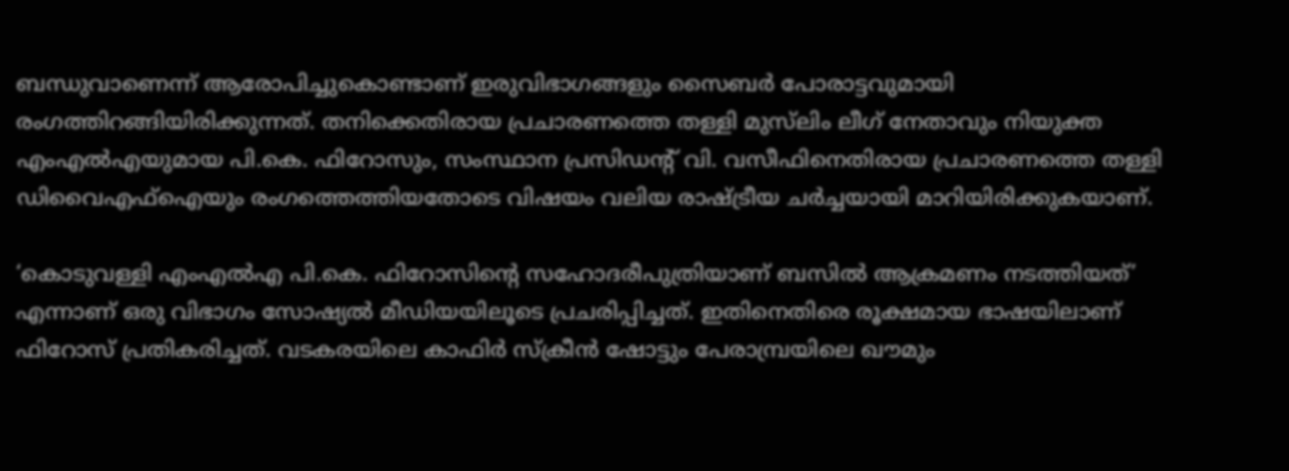ബന്ധുവാണെന്ന് ആരോപിച്ചുകൊണ്ടാണ് ഇരുവിഭാഗങ്ങളും സൈബർ പോരാട്ടവുമായി രംഗത്തിറങ്ങിയിരിക്കുന്നത്. തനിക്കെതിരായ പ്രചാരണത്തെ തള്ളി മുസ്‌ലിം ലീഗ് നേതാവും നിയുക്ത എംഎൽഎയുമായ പി.കെ. ഫിറോസും, സംസ്ഥാന പ്രസിഡന്റ് വി. വസീഫിനെതിരായ പ്രചാരണത്തെ തള്ളി ഡിവൈഎഫ്‌ഐയും രംഗത്തെത്തിയതോടെ വിഷയം വലിയ രാഷ്ട്രീയ ചർച്ചയായി മാറിയിരിക്കുകയാണ്.

‘കൊടുവള്ളി എംഎൽഎ പി.കെ. ഫിറോസിന്റെ സഹോദരീപുത്രിയാണ് ബസിൽ ആക്രമണം നടത്തിയത്’ എന്നാണ് ഒരു വിഭാഗം സോഷ്യൽ മീഡിയയിലൂടെ പ്രചരിപ്പിച്ചത്. ഇതിനെതിരെ രൂക്ഷമായ ഭാഷയിലാണ് ഫിറോസ് പ്രതികരിച്ചത്. വടകരയിലെ കാഫിർ സ്‌ക്രീൻ ഷോട്ടും പേരാമ്പ്രയിലെ ഖൗമും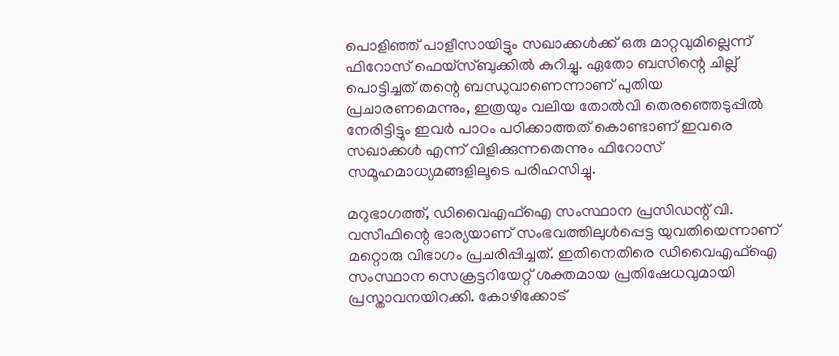പൊളിഞ്ഞ് പാളീസായിട്ടും സഖാക്കൾക്ക് ഒരു മാറ്റവുമില്ലെന്ന് ഫിറോസ് ഫെയ്‌സ്ബുക്കിൽ കുറിച്ചു. ഏതോ ബസിന്റെ ചില്ല് പൊട്ടിച്ചത് തന്റെ ബന്ധുവാണെന്നാണ് പുതിയ പ്രചാരണമെന്നും, ഇത്രയും വലിയ തോൽവി തെരഞ്ഞെടുപ്പിൽ നേരിട്ടിട്ടും ഇവർ പാഠം പഠിക്കാത്തത് കൊണ്ടാണ് ഇവരെ സഖാക്കൾ എന്ന് വിളിക്കുന്നതെന്നും ഫിറോസ് സമൂഹമാധ്യമങ്ങളിലൂടെ പരിഹസിച്ചു.

മറുഭാഗത്ത്, ഡിവൈഎഫ്‌ഐ സംസ്ഥാന പ്രസിഡന്റ് വി. വസീഫിന്റെ ഭാര്യയാണ് സംഭവത്തിലുൾപ്പെട്ട യുവതിയെന്നാണ് മറ്റൊരു വിഭാഗം പ്രചരിപ്പിച്ചത്. ഇതിനെതിരെ ഡിവൈഎഫ്‌ഐ സംസ്ഥാന സെക്രട്ടറിയേറ്റ് ശക്തമായ പ്രതിഷേധവുമായി പ്രസ്താവനയിറക്കി. കോഴിക്കോട്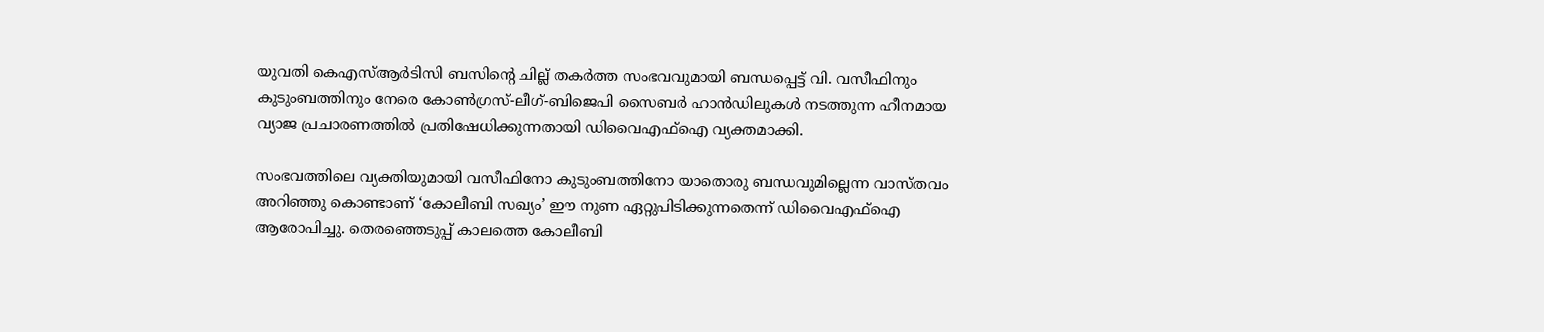യുവതി കെഎസ്ആർടിസി ബസിന്റെ ചില്ല് തകർത്ത സംഭവവുമായി ബന്ധപ്പെട്ട് വി. വസീഫിനും കുടുംബത്തിനും നേരെ കോൺഗ്രസ്-ലീഗ്-ബിജെപി സൈബർ ഹാൻഡിലുകൾ നടത്തുന്ന ഹീനമായ വ്യാജ പ്രചാരണത്തിൽ പ്രതിഷേധിക്കുന്നതായി ഡിവൈഎഫ്‌ഐ വ്യക്തമാക്കി.

സംഭവത്തിലെ വ്യക്തിയുമായി വസീഫിനോ കുടുംബത്തിനോ യാതൊരു ബന്ധവുമില്ലെന്ന വാസ്തവം അറിഞ്ഞു കൊണ്ടാണ് ‘കോലീബി സഖ്യം’ ഈ നുണ ഏറ്റുപിടിക്കുന്നതെന്ന് ഡിവൈഎഫ്‌ഐ ആരോപിച്ചു. തെരഞ്ഞെടുപ്പ് കാലത്തെ കോലീബി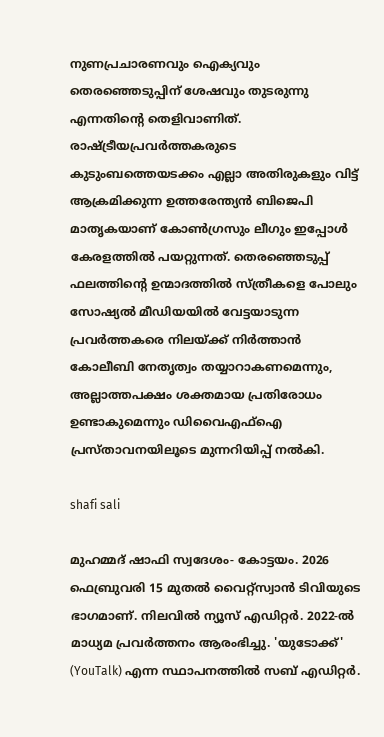നുണപ്രചാരണവും ഐക്യവും തെരഞ്ഞെടുപ്പിന് ശേഷവും തുടരുന്നു എന്നതിന്റെ തെളിവാണിത്. രാഷ്ട്രീയപ്രവർത്തകരുടെ കുടുംബത്തെയടക്കം എല്ലാ അതിരുകളും വിട്ട് ആക്രമിക്കുന്ന ഉത്തരേന്ത്യൻ ബിജെപി മാതൃകയാണ് കോൺഗ്രസും ലീഗും ഇപ്പോൾ കേരളത്തിൽ പയറ്റുന്നത്. തെരഞ്ഞെടുപ്പ് ഫലത്തിന്റെ ഉന്മാദത്തിൽ സ്ത്രീകളെ പോലും സോഷ്യൽ മീഡിയയിൽ വേട്ടയാടുന്ന പ്രവർത്തകരെ നിലയ്ക്ക് നിർത്താൻ കോലീബി നേതൃത്വം തയ്യാറാകണമെന്നും, അല്ലാത്തപക്ഷം ശക്തമായ പ്രതിരോധം ഉണ്ടാകുമെന്നും ഡിവൈഎഫ്‌ഐ പ്രസ്താവനയിലൂടെ മുന്നറിയിപ്പ് നൽകി.

shafi sali

മുഹമ്മദ് ഷാഫി സ്വദേശം- കോട്ടയം. 2026 ഫെബ്രുവരി 15 മുതൽ വൈറ്റ്‌സ്വാൻ ടിവിയുടെ ഭാഗമാണ്. നിലവിൽ ന്യൂസ് എഡിറ്റർ. 2022-ൽ മാധ്യമ പ്രവർത്തനം ആരംഭിച്ചു. 'യുടോക്ക്' (YouTalk) എന്ന സ്ഥാപനത്തിൽ സബ് എഡിറ്റർ.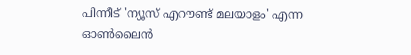പിന്നീട് 'ന്യൂസ് എറൗണ്ട് മലയാളം' എന്ന ഓൺലൈൻ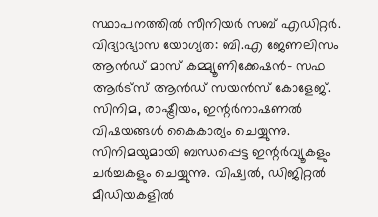സ്ഥാപനത്തിൽ സീനിയർ സബ് എഡിറ്റർ. വിദ്യാഭ്യാസ യോഗ്യത: ബി.എ ജേണലിസം ആൻഡ് മാസ് കമ്മ്യൂണിക്കേഷൻ- സഫ ആർട്‌സ് ആൻഡ് സയൻസ് കോളേജ്. സിനിമ, രാഷ്ട്രീയം, ഇന്റർനാഷണൽ വിഷയങ്ങൾ കൈകാര്യം ചെയ്യുന്നു. സിനിമയുമായി ബന്ധപ്പെട്ട ഇന്റർവ്യൂകളും ചർച്ചകളും ചെയ്യുന്നു. വിഷ്വൽ, ഡിജിറ്റൽ മീഡിയകളിൽ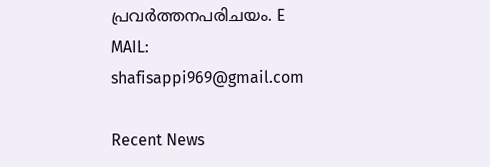പ്രവർത്തനപരിചയം. E MAIL: shafisappi969@gmail.com

Recent News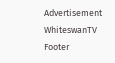Advertisement
WhiteswanTV Footer